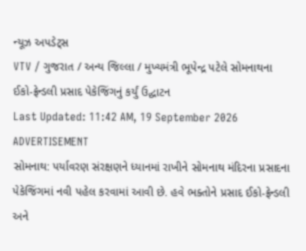ન્યૂઝ અપડેટ્સ
VTV / ગુજરાત / અન્ય જિલ્લા / મુખ્યમંત્રી ભૂપેન્દ્ર પટેલે સોમનાથના ઈકો-ફ્રેન્ડલી પ્રસાદ પેકેજિંગનું કર્યું ઉદ્ઘાટન
Last Updated: 11:42 AM, 19 September 2026
ADVERTISEMENT
સોમનાથ: પર્યાવરણ સંરક્ષણને ધ્યાનમાં રાખીને સોમનાથ મંદિરના પ્રસાદના પેકેજિંગમાં નવી પહેલ કરવામાં આવી છે. હવે ભક્તોને પ્રસાદ ઈકો-ફ્રેન્ડલી અને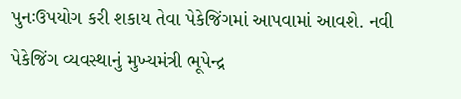પુનઃઉપયોગ કરી શકાય તેવા પેકેજિંગમાં આપવામાં આવશે. નવી પેકેજિંગ વ્યવસ્થાનું મુખ્યમંત્રી ભૂપેન્દ્ર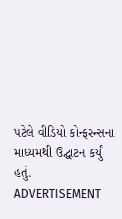પટેલે વીડિયો કોન્ફરન્સના માધ્યમથી ઉદ્ઘાટન કર્યું હતું.
ADVERTISEMENT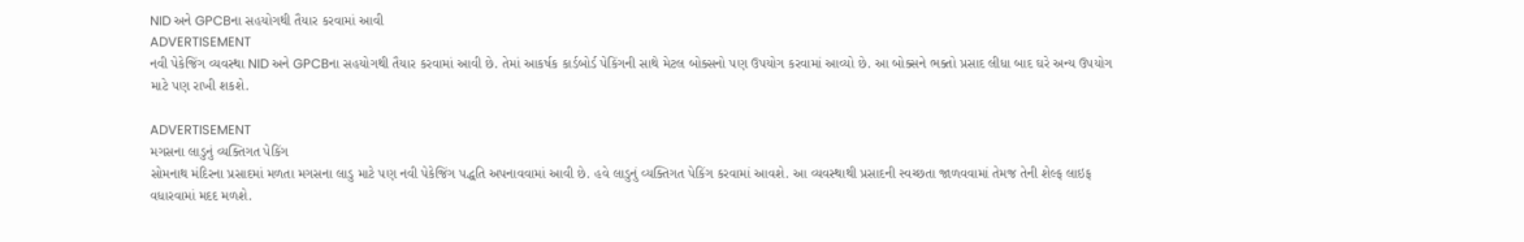NID અને GPCBના સહયોગથી તૈયાર કરવામાં આવી
ADVERTISEMENT
નવી પેકેજિંગ વ્યવસ્થા NID અને GPCBના સહયોગથી તૈયાર કરવામાં આવી છે. તેમાં આકર્ષક કાર્ડબોર્ડ પેકિંગની સાથે મેટલ બોક્સનો પણ ઉપયોગ કરવામાં આવ્યો છે. આ બોક્સને ભક્તો પ્રસાદ લીધા બાદ ઘરે અન્ય ઉપયોગ માટે પણ રાખી શકશે.

ADVERTISEMENT
મગસના લાડુનું વ્યક્તિગત પેકિંગ
સોમનાથ મંદિરના પ્રસાદમાં મળતા મગસના લાડુ માટે પણ નવી પેકેજિંગ પદ્ધતિ અપનાવવામાં આવી છે. હવે લાડુનું વ્યક્તિગત પેકિંગ કરવામાં આવશે. આ વ્યવસ્થાથી પ્રસાદની સ્વચ્છતા જાળવવામાં તેમજ તેની શેલ્ફ લાઇફ વધારવામાં મદદ મળશે.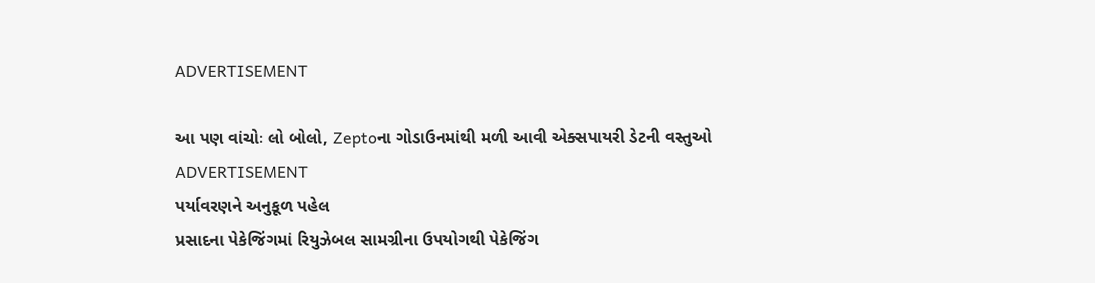ADVERTISEMENT

આ પણ વાંચોઃ લો બોલો, Zeptoના ગોડાઉનમાંથી મળી આવી એક્સપાયરી ડેટની વસ્તુઓ
ADVERTISEMENT
પર્યાવરણને અનુકૂળ પહેલ
પ્રસાદના પેકેજિંગમાં રિયુઝેબલ સામગ્રીના ઉપયોગથી પેકેજિંગ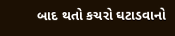બાદ થતો કચરો ઘટાડવાનો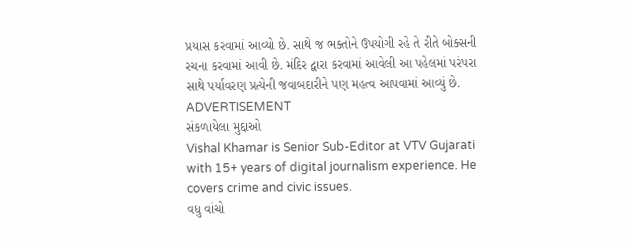પ્રયાસ કરવામાં આવ્યો છે. સાથે જ ભક્તોને ઉપયોગી રહે તે રીતે બોક્સની રચના કરવામાં આવી છે. મંદિર દ્વારા કરવામાં આવેલી આ પહેલમાં પરંપરા સાથે પર્યાવરણ પ્રત્યેની જવાબદારીને પણ મહત્વ આપવામાં આવ્યું છે.
ADVERTISEMENT
સંકળાયેલા મુદ્દાઓ
Vishal Khamar is Senior Sub-Editor at VTV Gujarati with 15+ years of digital journalism experience. He covers crime and civic issues.
વધુ વાંચો